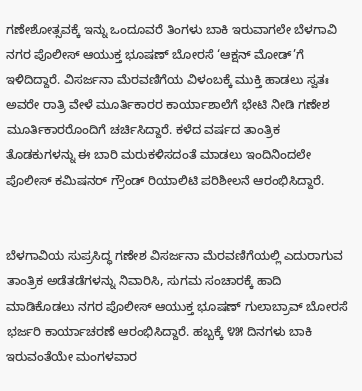ಗಣೇಶೋತ್ಸವಕ್ಕೆ ಇನ್ನು ಒಂದೂವರೆ ತಿಂಗಳು ಬಾಕಿ ಇರುವಾಗಲೇ ಬೆಳಗಾವಿ ನಗರ ಪೊಲೀಸ್ ಆಯುಕ್ತ ಭೂಷಣ್ ಬೋರಸೆ ‘ಆಕ್ಷನ್ ಮೋಡ್’ಗೆ ಇಳಿದಿದ್ದಾರೆ. ವಿಸರ್ಜನಾ ಮೆರವಣಿಗೆಯ ವಿಳಂಬಕ್ಕೆ ಮುಕ್ತಿ ಹಾಡಲು ಸ್ವತಃ ಅವರೇ ರಾತ್ರಿ ವೇಳೆ ಮೂರ್ತಿಕಾರರ ಕಾರ್ಯಾಶಾಲೆಗೆ ಭೇಟಿ ನೀಡಿ ಗಣೇಶ ಮೂರ್ತಿಕಾರರೊಂದಿಗೆ ಚರ್ಚಿಸಿದ್ದಾರೆ. ಕಳೆದ ವರ್ಷದ ತಾಂತ್ರಿಕ ತೊಡಕುಗಳನ್ನು ಈ ಬಾರಿ ಮರುಕಳಿಸದಂತೆ ಮಾಡಲು ಇಂದಿನಿಂದಲೇ ಪೊಲೀಸ್ ಕಮಿಷನರ್ ಗ್ರೌಂಡ್ ರಿಯಾಲಿಟಿ ಪರಿಶೀಲನೆ ಆರಂಭಿಸಿದ್ದಾರೆ.


ಬೆಳಗಾವಿಯ ಸುಪ್ರಸಿದ್ಧ ಗಣೇಶ ವಿಸರ್ಜನಾ ಮೆರವಣಿಗೆಯಲ್ಲಿ ಎದುರಾಗುವ ತಾಂತ್ರಿಕ ಅಡೆತಡೆಗಳನ್ನು ನಿವಾರಿಸಿ, ಸುಗಮ ಸಂಚಾರಕ್ಕೆ ಹಾದಿ ಮಾಡಿಕೊಡಲು ನಗರ ಪೊಲೀಸ್ ಆಯುಕ್ತ ಭೂಷಣ್ ಗುಲಾಬ್ರಾವ್ ಬೋರಸೆ ಭರ್ಜರಿ ಕಾರ್ಯಾಚರಣೆ ಆರಂಭಿಸಿದ್ದಾರೆ. ಹಬ್ಬಕ್ಕೆ ೪೫ ದಿನಗಳು ಬಾಕಿ ಇರುವಂತೆಯೇ ಮಂಗಳವಾರ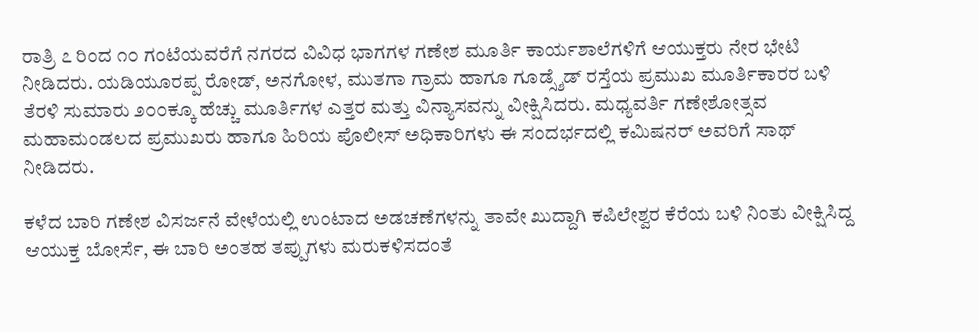ರಾತ್ರಿ ೭ ರಿಂದ ೧೦ ಗಂಟೆಯವರೆಗೆ ನಗರದ ವಿವಿಧ ಭಾಗಗಳ ಗಣೇಶ ಮೂರ್ತಿ ಕಾರ್ಯಶಾಲೆಗಳಿಗೆ ಆಯುಕ್ತರು ನೇರ ಭೇಟಿ ನೀಡಿದರು. ಯಡಿಯೂರಪ್ಪ ರೋಡ್, ಅನಗೋಳ, ಮುತಗಾ ಗ್ರಾಮ ಹಾಗೂ ಗೂಡ್ಸ್ಶೆಡ್ ರಸ್ತೆಯ ಪ್ರಮುಖ ಮೂರ್ತಿಕಾರರ ಬಳಿ ತೆರಳಿ ಸುಮಾರು ೨೦೦ಕ್ಕೂ ಹೆಚ್ಚು ಮೂರ್ತಿಗಳ ಎತ್ತರ ಮತ್ತು ವಿನ್ಯಾಸವನ್ನು ವೀಕ್ಷಿಸಿದರು. ಮಧ್ಯವರ್ತಿ ಗಣೇಶೋತ್ಸವ ಮಹಾಮಂಡಲದ ಪ್ರಮುಖರು ಹಾಗೂ ಹಿರಿಯ ಪೊಲೀಸ್ ಅಧಿಕಾರಿಗಳು ಈ ಸಂದರ್ಭದಲ್ಲಿ ಕಮಿಷನರ್ ಅವರಿಗೆ ಸಾಥ್ ನೀಡಿದರು.

ಕಳೆದ ಬಾರಿ ಗಣೇಶ ವಿಸರ್ಜನೆ ವೇಳೆಯಲ್ಲಿ ಉಂಟಾದ ಅಡಚಣೆಗಳನ್ನು ತಾವೇ ಖುದ್ದಾಗಿ ಕಪಿಲೇಶ್ವರ ಕೆರೆಯ ಬಳಿ ನಿಂತು ವೀಕ್ಷಿಸಿದ್ದ ಆಯುಕ್ತ ಬೋರ್ಸೆ, ಈ ಬಾರಿ ಅಂತಹ ತಪ್ಪುಗಳು ಮರುಕಳಿಸದಂತೆ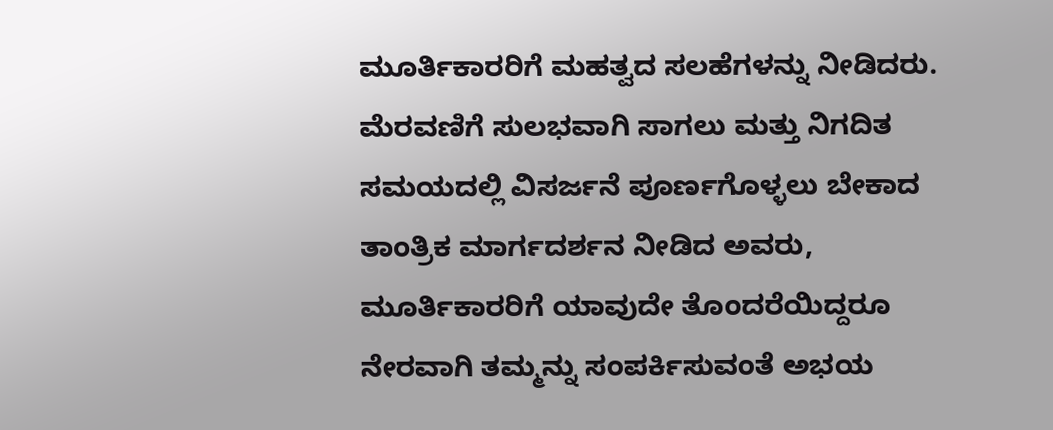ಮೂರ್ತಿಕಾರರಿಗೆ ಮಹತ್ವದ ಸಲಹೆಗಳನ್ನು ನೀಡಿದರು. ಮೆರವಣಿಗೆ ಸುಲಭವಾಗಿ ಸಾಗಲು ಮತ್ತು ನಿಗದಿತ ಸಮಯದಲ್ಲಿ ವಿಸರ್ಜನೆ ಪೂರ್ಣಗೊಳ್ಳಲು ಬೇಕಾದ ತಾಂತ್ರಿಕ ಮಾರ್ಗದರ್ಶನ ನೀಡಿದ ಅವರು, ಮೂರ್ತಿಕಾರರಿಗೆ ಯಾವುದೇ ತೊಂದರೆಯಿದ್ದರೂ ನೇರವಾಗಿ ತಮ್ಮನ್ನು ಸಂಪರ್ಕಿಸುವಂತೆ ಅಭಯ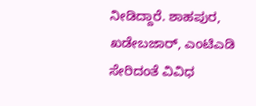ನೀಡಿದ್ದಾರೆ. ಶಾಹಪುರ, ಖಡೇಬಜಾರ್, ಎಂಟಿಎಡಿ ಸೇರಿದಂತೆ ವಿವಿಧ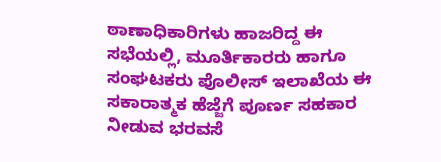ಠಾಣಾಧಿಕಾರಿಗಳು ಹಾಜರಿದ್ದ ಈ ಸಭೆಯಲ್ಲಿ, ಮೂರ್ತಿಕಾರರು ಹಾಗೂ ಸಂಘಟಕರು ಪೊಲೀಸ್ ಇಲಾಖೆಯ ಈ ಸಕಾರಾತ್ಮಕ ಹೆಜ್ಜೆಗೆ ಪೂರ್ಣ ಸಹಕಾರ ನೀಡುವ ಭರವಸೆ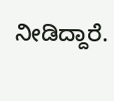ನೀಡಿದ್ದಾರೆ.